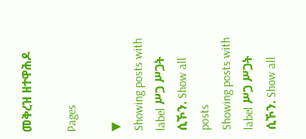መቅረዝ ዘተዋሕዶ

Pages

▼
Showing posts with label ሥጋ ሥጋት ሲኾን. Show all posts
Showing posts with label ሥጋ ሥጋት ሲኾን. Show all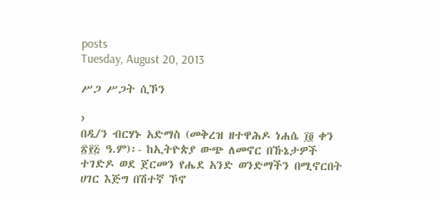posts
Tuesday, August 20, 2013

ሥጋ ሥጋት ሲኾን

›
በዲ/ን ብርሃኑ አድማስ (መቅረዝ ዘተዋሕዶ ነሐሴ ፲፬ ቀን ፳፻፭ ዓ.ም)፡- ከኢትዮጵያ ውጭ ለመኖር በኹኔታዎች ተገድዶ ወደ ጀርመን የሔደ አንድ ወንድማችን በሚኖርበት ሀገር እጅግ በሽተኛ ኾኖ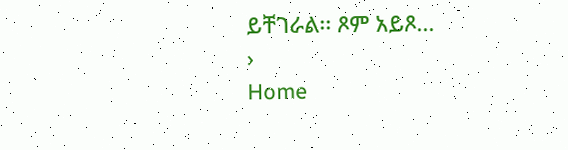ይቸገራል፡፡ ጾም አይጾ...
›
Home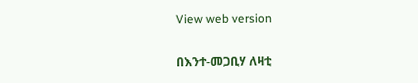View web version

በእንተ-መጋቢሃ ለዛቲ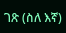ገጽ (ስለ እኛ)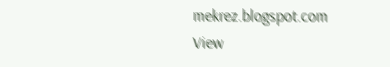mekrez.blogspot.com
View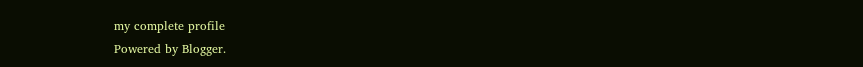my complete profile
Powered by Blogger.